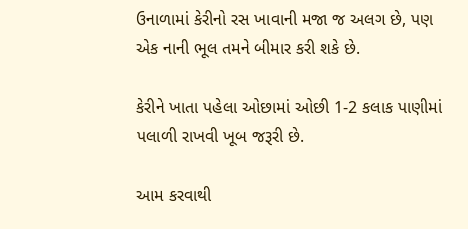ઉનાળામાં કેરીનો રસ ખાવાની મજા જ અલગ છે, પણ એક નાની ભૂલ તમને બીમાર કરી શકે છે.

કેરીને ખાતા પહેલા ઓછામાં ઓછી 1-2 કલાક પાણીમાં પલાળી રાખવી ખૂબ જરૂરી છે.

આમ કરવાથી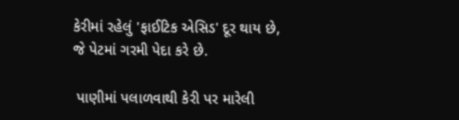કેરીમાં રહેલું 'ફાઈટિક એસિડ' દૂર થાય છે, જે પેટમાં ગરમી પેદા કરે છે.

 પાણીમાં પલાળવાથી કેરી પર મારેલી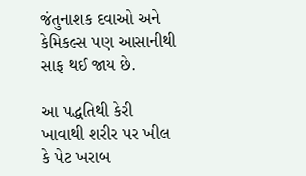જંતુનાશક દવાઓ અને કેમિકલ્સ પણ આસાનીથી સાફ થઈ જાય છે.

આ પદ્ધતિથી કેરી ખાવાથી શરીર પર ખીલ કે પેટ ખરાબ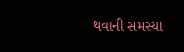થવાની સમસ્યા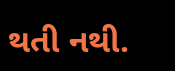થતી નથી.